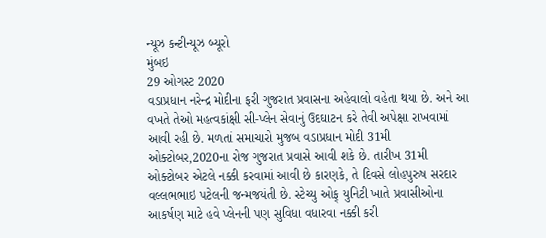ન્યૂઝ કન્ટીન્યૂઝ બ્યૂરો
મુંબઇ
29 ઓગસ્ટ 2020
વડાપ્રધાન નરેન્દ્ર મોદીના ફરી ગુજરાત પ્રવાસના અહેવાલો વહેતા થયા છે. અને આ વખતે તેઓ મહત્વકાંક્ષી સી-પ્લેન સેવાનું ઉદઘાટન કરે તેવી અપેક્ષા રાખવામાં આવી રહી છે. મળતાં સમાચારો મુજબ વડાપ્રધાન મોદી 31મી ઓક્ટોબર,2020ના રોજ ગુજરાત પ્રવાસે આવી શકે છે. તારીખ 31મી ઓક્ટોબર એટલે નક્કી કરવામાં આવી છે કારણકે, તે દિવસે લોહપુરુષ સરદાર વલ્લભભાઇ પટેલની જન્મજયંતી છે. સ્ટેચ્યુ ઓફ્ યુનિટી ખાતે પ્રવાસીઓના આકર્ષણ માટે હવે પ્લેનની પણ સુવિધા વધારવા નક્કી કરી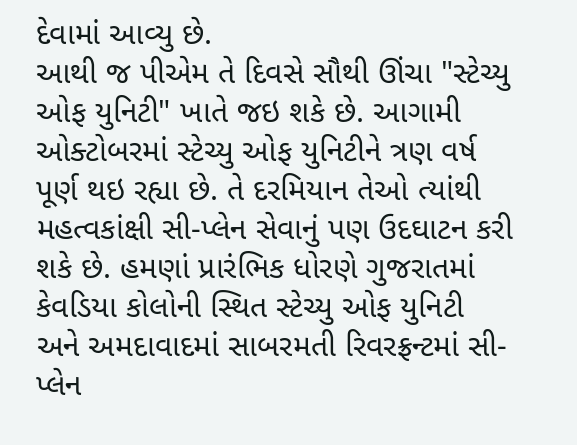દેવામાં આવ્યુ છે.
આથી જ પીએમ તે દિવસે સૌથી ઊંચા "સ્ટેચ્યુ ઓફ યુનિટી" ખાતે જઇ શકે છે. આગામી ઓક્ટોબરમાં સ્ટેચ્યુ ઓફ યુનિટીને ત્રણ વર્ષ પૂર્ણ થઇ રહ્યા છે. તે દરમિયાન તેઓ ત્યાંથી મહત્વકાંક્ષી સી-પ્લેન સેવાનું પણ ઉદઘાટન કરી શકે છે. હમણાં પ્રારંભિક ધોરણે ગુજરાતમાં કેવડિયા કોલોની સ્થિત સ્ટેચ્યુ ઓફ યુનિટી અને અમદાવાદમાં સાબરમતી રિવરફ્રન્ટમાં સી-પ્લેન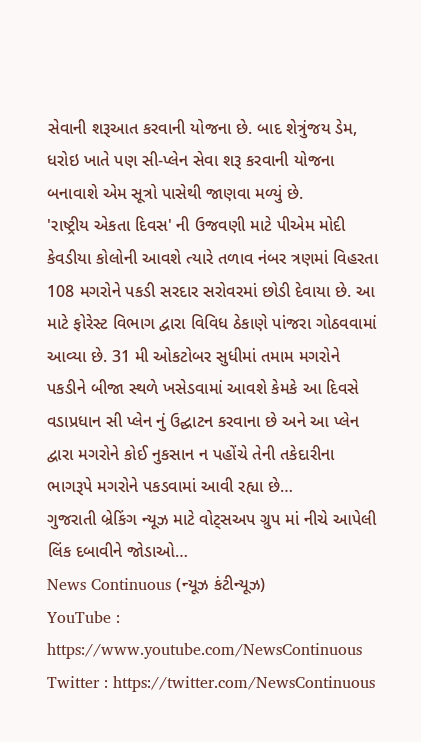સેવાની શરૂઆત કરવાની યોજના છે. બાદ શેત્રુંજય ડેમ, ધરોઇ ખાતે પણ સી-પ્લેન સેવા શરૂ કરવાની યોજના બનાવાશે એમ સૂત્રો પાસેથી જાણવા મળ્યું છે.
'રાષ્ટ્રીય એકતા દિવસ' ની ઉજવણી માટે પીએમ મોદી કેવડીયા કોલોની આવશે ત્યારે તળાવ નંબર ત્રણમાં વિહરતા 108 મગરોને પકડી સરદાર સરોવરમાં છોડી દેવાયા છે. આ માટે ફોરેસ્ટ વિભાગ દ્વારા વિવિધ ઠેકાણે પાંજરા ગોઠવવામાં આવ્યા છે. 31 મી ઓકટોબર સુધીમાં તમામ મગરોને પકડીને બીજા સ્થળે ખસેડવામાં આવશે કેમકે આ દિવસે વડાપ્રધાન સી પ્લેન નું ઉદ્ઘાટન કરવાના છે અને આ પ્લેન દ્વારા મગરોને કોઈ નુકસાન ન પહોંચે તેની તકેદારીના ભાગરૂપે મગરોને પકડવામાં આવી રહ્યા છે…
ગુજરાતી બ્રેકિંગ ન્યૂઝ માટે વોટ્સઅપ ગ્રુપ માં નીચે આપેલી લિંક દબાવીને જોડાઓ…
News Continuous (ન્યૂઝ કંટીન્યૂઝ)
YouTube : https://www.youtube.com/NewsContinuous
Twitter : https://twitter.com/NewsContinuous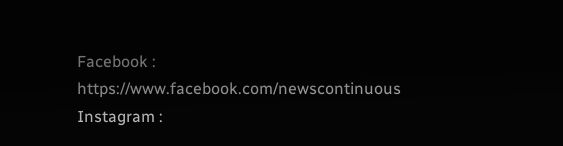Facebook : https://www.facebook.com/newscontinuous
Instagram :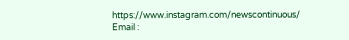https://www.instagram.com/newscontinuous/
Email :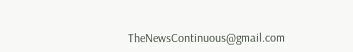TheNewsContinuous@gmail.com